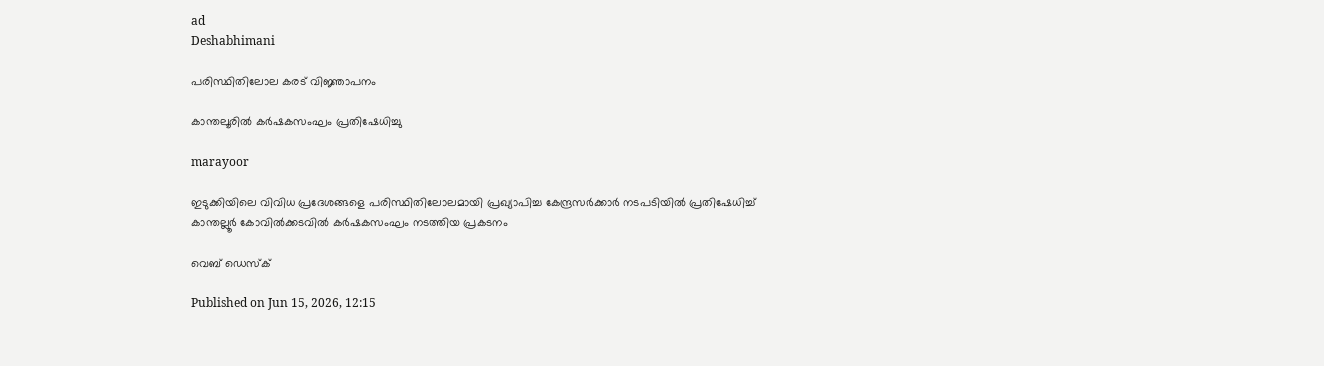ad
Deshabhimani

പരിസ്ഥിതിലോല കരട് വിജ്ഞാപനം

കാന്തലൂരിൽ കർഷകസംഘം പ്രതിഷേധിച്ചു

marayoor

ഇടുക്കിയിലെ വിവിധ പ്രദേശങ്ങളെ പരിസ്ഥിതിലോലമായി പ്രഖ്യാപിച്ച കേന്ദ്രസർക്കാർ നടപടിയിൽ പ്രതിഷേധിച്ച്
കാന്തല്ലൂർ കോവിൽക്കടവിൽ കർഷകസംഘം നടത്തിയ പ്രകടനം

വെബ് ഡെസ്ക്

Published on Jun 15, 2026, 12:15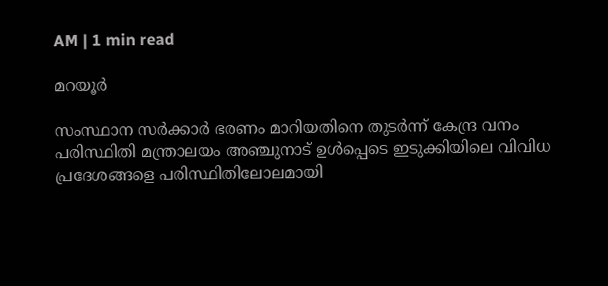AM | 1 min read

മറയൂർ

സംസ്ഥാന സർക്കാർ ഭരണം മാറിയതിനെ തുടർന്ന് കേന്ദ്ര വനം പരിസ്ഥിതി മന്ത്രാലയം അഞ്ചുനാട് ഉൾപ്പെടെ ഇടുക്കിയിലെ വിവിധ പ്രദേശങ്ങളെ പരിസ്ഥിതിലോലമായി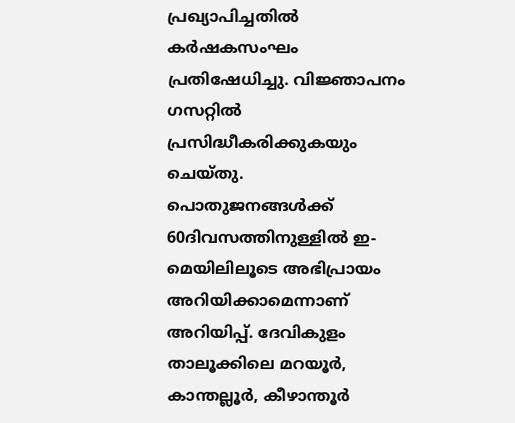പ്രഖ്യാപിച്ചതിൽ കർഷകസംഘം പ്രതിഷേധിച്ചു. വിജ്ഞാപനം ഗസറ്റിൽ പ്രസിദ്ധീകരിക്കുകയും ചെയ്തു. പൊതുജനങ്ങൾക്ക് 60ദിവസത്തിനുള്ളിൽ ഇ- മെയിലിലൂടെ അഭിപ്രായം അറിയിക്കാമെന്നാണ് അറിയിപ്പ്. ദേവികുളം താലൂക്കിലെ മറയൂർ, കാന്തല്ലൂർ, കീഴാന്തൂർ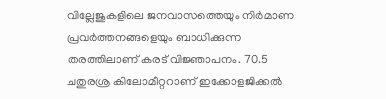വില്ലേജുകളിലെ ജനവാസത്തെയും നിർമാണ പ്രവർത്തനങ്ങളെയും ബാധിക്കുന്ന തരത്തിലാണ് കരട് വിജ്ഞാപനം. 70.5 ചതുരശ്ര കിലോമീറ്ററാണ് ഇക്കോളജിക്കൽ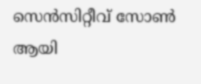സെൻസിറ്റീവ് സോൺ ആയി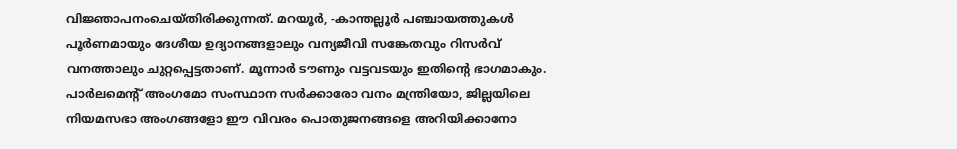വിജ്ഞാപനംചെയ്‍തിരിക്കുന്നത്. മറയൂർ, -കാന്തല്ലൂർ പഞ്ചായത്തുകൾ പൂർണമായും ദേശീയ ഉദ്യാനങ്ങളാലും വന്യജീവി സങ്കേതവും റിസർവ് വനത്താലും ചുറ്റപ്പെട്ടതാണ്. മൂന്നാർ ടൗണും വട്ടവടയും ഇതിന്റെ ഭാഗമാകും. പാർലമെന്റ് അംഗമോ സംസ്ഥാന സർക്കാരോ വനം മന്ത്രിയോ, ജില്ലയിലെ നിയമസഭാ അംഗങ്ങളോ ഈ വിവരം പൊതുജനങ്ങളെ അറിയിക്കാനോ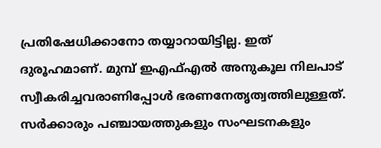പ്രതിഷേധിക്കാനോ തയ്യാറായിട്ടില്ല. ഇത് ദുരൂഹമാണ്. മുമ്പ് ഇഎഫ്എൽ അനുകൂല നിലപാട് സ്വീകരിച്ചവരാണിപ്പോൾ ഭരണനേതൃത്വത്തിലുള്ളത്. സർക്കാരും പഞ്ചായത്തുകളും സംഘടനകളും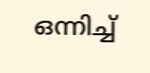ഒന്നിച്ച്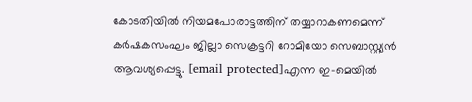കോടതിയിൽ നിയമപോരാട്ടത്തിന് തയ്യാറാകണമെന്ന് കർഷകസംഘം ജില്ലാ സെക്രട്ടറി റോമിയോ സെബാസ്റ്റ്യൻ ആവശ്യപ്പെട്ടു. [email protected]എന്ന ഇ-മെയിൽ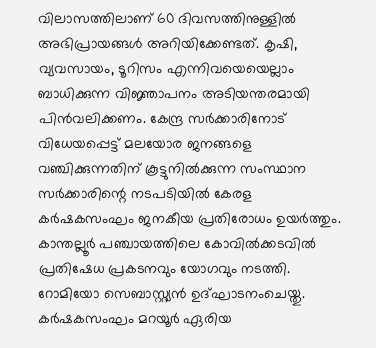വിലാസത്തിലാണ് 60 ദിവസത്തിനുള്ളില്‍ അഭിപ്രായങ്ങള്‍ അറിയിക്കേണ്ടത്. കൃഷി, വ്യവസായം, ടൂറിസം എന്നിവയെയെല്ലാം ബാധിക്കുന്ന വിജ്ഞാപനം അടിയന്തരമായി പിൻവലിക്കണം. കേന്ദ്ര സർക്കാരിനോട് വിധേയപ്പെട്ട് മലയോര ജനങ്ങളെ വഞ്ചിക്കുന്നതിന് കൂട്ടുനിൽക്കുന്ന സംസ്ഥാന സർക്കാരിന്റെ നടപടിയിൽ കേരള കർഷകസംഘം ജനകീയ പ്രതിരോധം ഉയർത്തും. കാന്തല്ലൂർ പഞ്ചായത്തിലെ കോവിൽക്കടവിൽ പ്രതിഷേധ പ്രകടനവും യോഗവും നടത്തി. റോമിയോ സെബാസ്റ്റ്യൻ ഉദ്ഘാടനംചെയ്തു. കർഷകസംഘം മറയൂർ ഏരിയ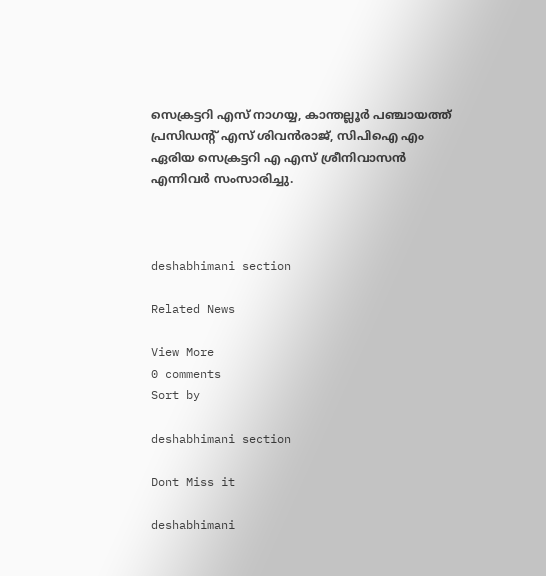സെക്രട്ടറി എസ് നാഗയ്യ, കാന്തല്ലൂർ പഞ്ചായത്ത് പ്രസിഡന്റ് എസ് ശിവൻരാജ്, സിപിഐ എം ഏരിയ സെക്രട്ടറി എ എസ് ശ്രീനിവാസൻ എന്നിവർ സംസാരിച്ചു.



deshabhimani section

Related News

View More
0 comments
Sort by

deshabhimani section

Dont Miss it

deshabhimani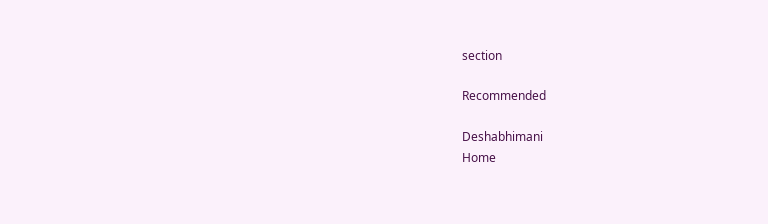section

Recommended

Deshabhimani
Home